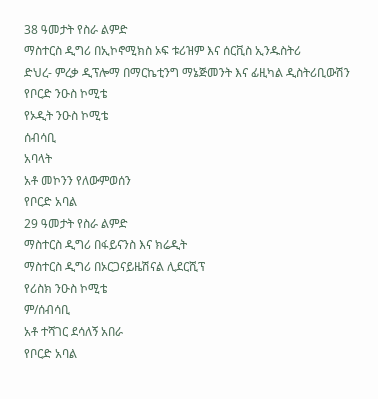38 ዓመታት የስራ ልምድ
ማስተርስ ዲግሪ በኢኮኖሚክስ ኦፍ ቱሪዝም እና ሰርቪስ ኢንዱስትሪ
ድህረ- ምረቃ ዲፕሎማ በማርኬቲንግ ማኔጅመንት እና ፊዚካል ዲስትሪቢውሽን
የቦርድ ንዑስ ኮሚቴ
የኦዲት ንዑስ ኮሚቴ
ሰብሳቢ
አባላት
አቶ መኮንን የለውምወሰን
የቦርድ አባል
29 ዓመታት የስራ ልምድ
ማስተርስ ዲግሪ በፋይናንስ እና ክሬዲት
ማስተርስ ዲግሪ በኦርጋናይዜሽናል ሊደርሺፕ
የሪስክ ንዑስ ኮሚቴ
ም/ሰብሳቢ
አቶ ተሻገር ደሳለኝ አበራ
የቦርድ አባል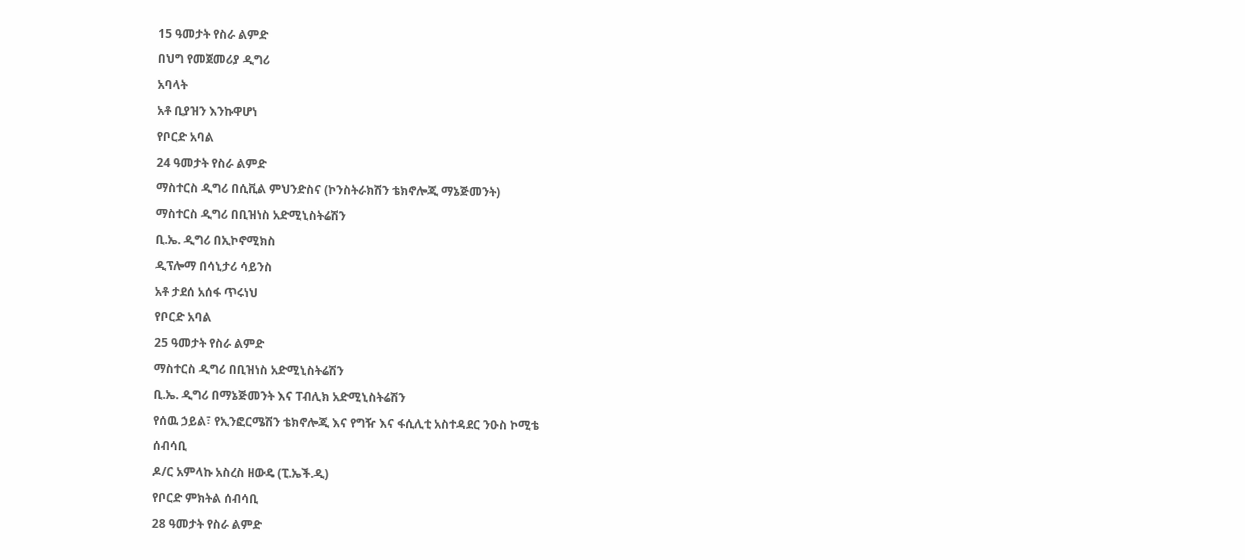15 ዓመታት የስራ ልምድ
በህግ የመጀመሪያ ዲግሪ
አባላት
አቶ ቢያዝን እንኩዋሆነ
የቦርድ አባል
24 ዓመታት የስራ ልምድ
ማስተርስ ዲግሪ በሲቪል ምህንድስና (ኮንስትራክሽን ቴክኖሎጂ ማኔጅመንት)
ማስተርስ ዲግሪ በቢዝነስ አድሚኒስትሬሽን
ቢ.ኤ. ዲግሪ በኢኮኖሚክስ
ዲፕሎማ በሳኒታሪ ሳይንስ
አቶ ታደሰ አሰፋ ጥሩነህ
የቦርድ አባል
25 ዓመታት የስራ ልምድ
ማስተርስ ዲግሪ በቢዝነስ አድሚኒስትሬሽን
ቢ.ኤ. ዲግሪ በማኔጅመንት እና ፐብሊክ አድሚኒስትሬሽን
የሰዉ ኃይል፣ የኢንፎርሜሽን ቴክኖሎጂ እና የግዥ እና ፋሲሊቲ አስተዳደር ንዑስ ኮሚቴ
ሰብሳቢ
ዶ/ር አምላኩ አስረስ ዘውዴ (ፒ.ኤች.ዲ)
የቦርድ ምክትል ሰብሳቢ
28 ዓመታት የስራ ልምድ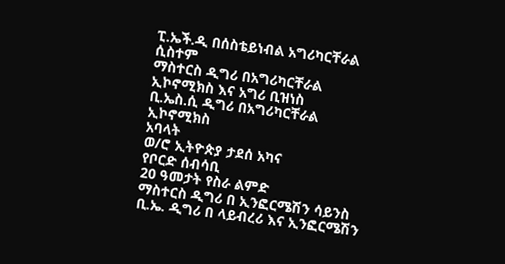ፒ.ኤች.ዲ በሰስቴይነብል አግሪካርቸራል ሲስተም
ማስተርስ ዲግሪ በአግሪካርቸራል ኢኮኖሚክስ እና አግሪ ቢዝነስ
ቢ.ኤስ.ሲ ዲግሪ በአግሪካርቸራል ኢኮኖሚክስ
አባላት
ወ/ሮ ኢትዮጵያ ታደሰ አካና
የቦርድ ሰብሳቢ
20 ዓመታት የስራ ልምድ
ማስተርስ ዲግሪ በ ኢንፎርሜሽን ሳይንስ
ቢ.ኤ. ዲግሪ በ ላይብረሪ እና ኢንፎርሜሽን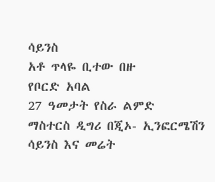ሳይንስ
አቶ ጥላዬ ቢተው በዙ
የቦርድ አባል
27 ዓመታት የስራ ልምድ
ማስተርስ ዲግሪ በጂኦ- ኢንፎርሜሽን ሳይንስ እና መሬት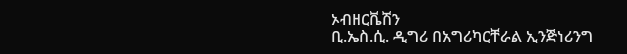ኦብዘርቬሽን
ቢ.ኤስ.ሲ. ዲግሪ በአግሪካርቸራል ኢንጅነሪንግ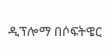ዲፕሎማ በሶፍትዌር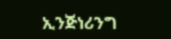ኢንጅነሪንግ